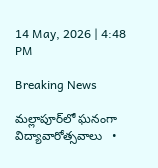14 May, 2026 | 4:48 PM

Breaking News

మల్లాపూర్‌లో ఘనంగా విద్యావారోత్సవాలు   •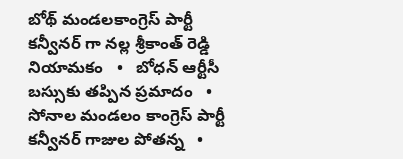బోథ్ మండలకాంగ్రెస్ పార్టీ కన్వీనర్ గా నల్ల శ్రీకాంత్ రెడ్డి నియామకం   •   బోధన్ ఆర్టీసీ బస్సుకు తప్పిన ప్రమాదం   •   సోనాల మండలం కాంగ్రెస్ పార్టీ కన్వీనర్ గాజుల పోతన్న   •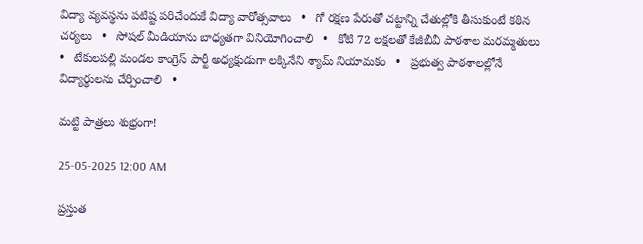విద్యా వ్యవస్థను పటిష్ట పరిచేందుకే విద్యా వారోత్సవాలు   •   గో రక్షణ పేరుతో చట్టాన్ని చేతుల్లోకి తీసుకుంటే కఠిన చర్యలు   •   సోషల్ మీడియాను బాధ్యతగా వినియోగించాలి   •   కోటి 72 లక్షలతో కేజీబీవీ పాఠశాల మరమ్మతులు   •   టేకులపల్లి మండల కాంగ్రెస్ పార్టీ అధ్యక్షుడుగా లక్కినేని శ్యామ్ నియామకం   •   ప్రభుత్వ పాఠశాలల్లోనే విద్యార్థులను చేర్పించాలి   •

మట్టి పాత్రలు శుభ్రంగా!

25-05-2025 12:00 AM

ప్రస్తుత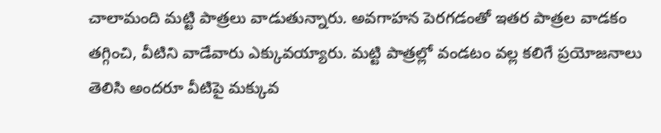చాలామంది మట్టి పాత్రలు వాడుతున్నారు. అవగాహన పెరగడంతో ఇతర పాత్రల వాడకం తగ్గించి, వీటిని వాడేవారు ఎక్కువయ్యారు. మట్టి పాత్రల్లో వండటం వల్ల కలిగే ప్రయోజనాలు తెలిసి అందరూ వీటిపై మక్కువ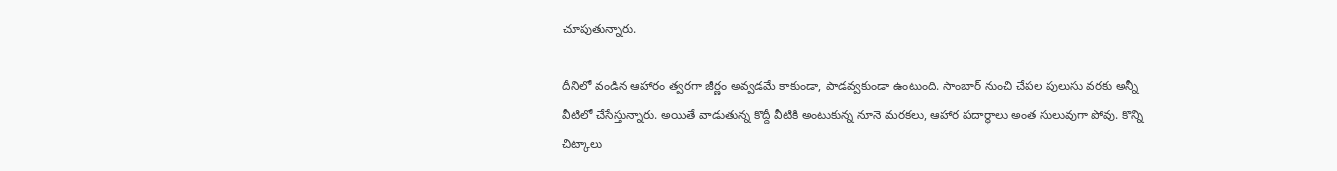చూపుతున్నారు.

దీనిలో వండిన ఆహారం త్వరగా జీర్ణం అవ్వడమే కాకుండా, పాడవ్వకుండా ఉంటుంది. సాంబార్ నుంచి చేపల పులుసు వరకు అన్నీ వీటిలో చేసేస్తున్నారు. అయితే వాడుతున్న కొద్దీ వీటికి అంటుకున్న నూనె మరకలు, ఆహార పదార్థాలు అంత సులువుగా పోవు. కొన్ని చిట్కాలు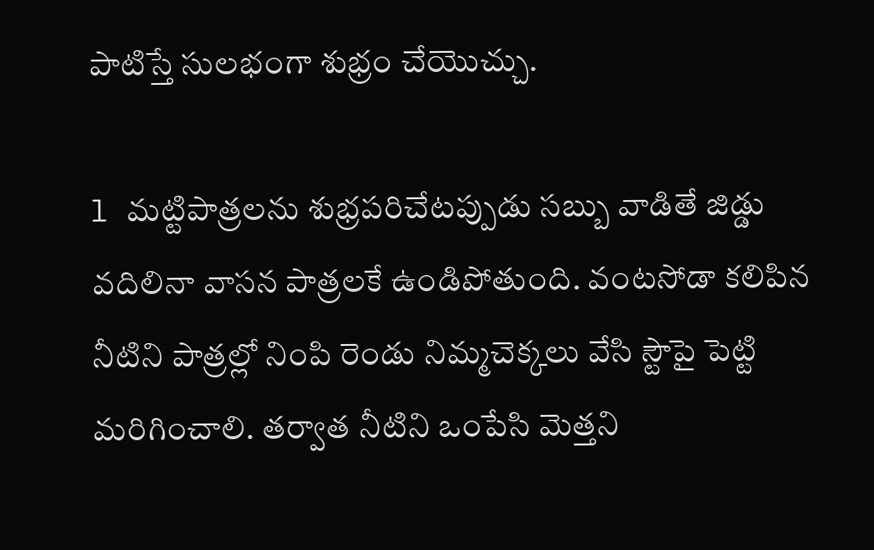పాటిస్తే సులభంగా శుభ్రం చేయొచ్చు.

l మట్టిపాత్రలను శుభ్రపరిచేటప్పుడు సబ్బు వాడితే జిడ్డు వదిలినా వాసన పాత్రలకే ఉండిపోతుంది. వంటసోడా కలిపిన నీటిని పాత్రల్లో నింపి రెండు నిమ్మచెక్కలు వేసి స్టౌపై పెట్టి మరిగించాలి. తర్వాత నీటిని ఒంపేసి మెత్తని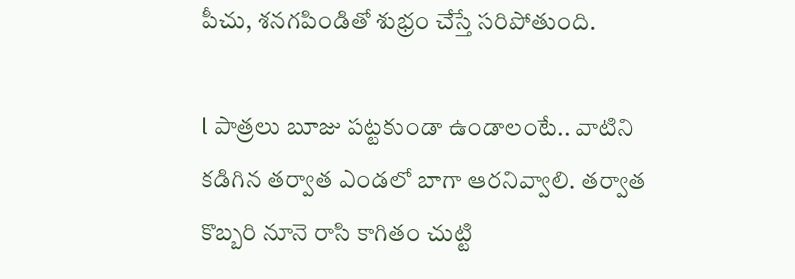పీచు, శనగపిండితో శుభ్రం చేస్తే సరిపోతుంది.

l పాత్రలు బూజు పట్టకుండా ఉండాలంటే.. వాటిని కడిగిన తర్వాత ఎండలో బాగా ఆరనివ్వాలి. తర్వాత కొబ్బరి నూనె రాసి కాగితం చుట్టి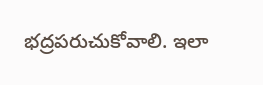భద్రపరుచుకోవాలి. ఇలా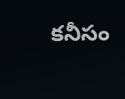కనీసం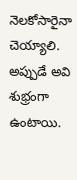నెలకోసారైనా చెయ్యాలి. అప్పుడే అవి శుభ్రంగా ఉంటాయి.